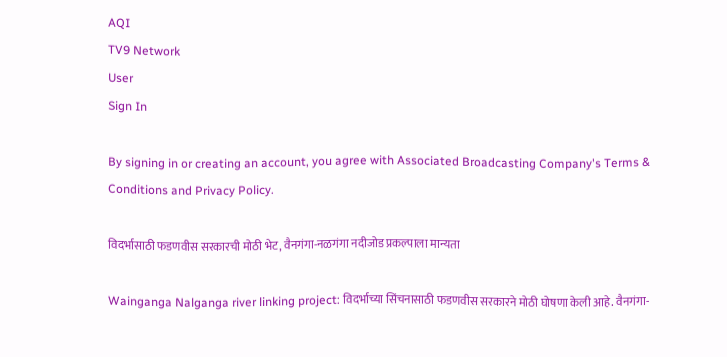AQI
TV9 Network
User
Sign In

By signing in or creating an account, you agree with Associated Broadcasting Company's Terms & Conditions and Privacy Policy.

विदर्भासाठी फडणवीस सरकारची मोठी भेट, वैनगंगा-नळगंगा नदीजोड प्रकल्पाला मान्यता

Wainganga Nalganga river linking project: विदर्भाच्या सिंचनासाठी फडणवीस सरकारने मोठी घोषणा केली आहे. वैनगंगा-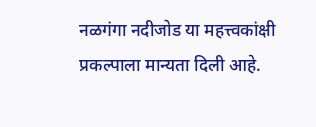नळगंगा नदीजोड या महत्त्वकांक्षी प्रकल्पाला मान्यता दिली आहे.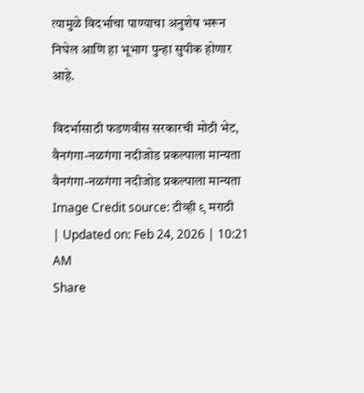त्यामुळे विदर्भाचा पाण्याचा अनुशेष भरून निघेल आणि हा भूभाग पुन्हा सुपीक होणार आहे.

विदर्भासाठी फडणवीस सरकारची मोठी भेट, वैनगंगा-नळगंगा नदीजोड प्रकल्पाला मान्यता
वैनगंगा-नळगंगा नदीजोड प्रकल्पाला मान्यता Image Credit source: टीव्ही ९ मराठी
| Updated on: Feb 24, 2026 | 10:21 AM
Share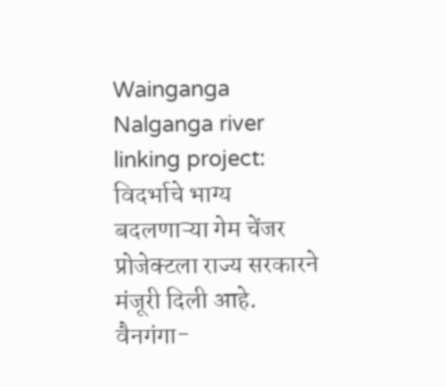Wainganga Nalganga river linking project: विदर्भाचे भाग्य बदलणाऱ्या गेम चेंजर प्रोजेक्टला राज्य सरकारने मंजूरी दिली आहे. वैनगंगा-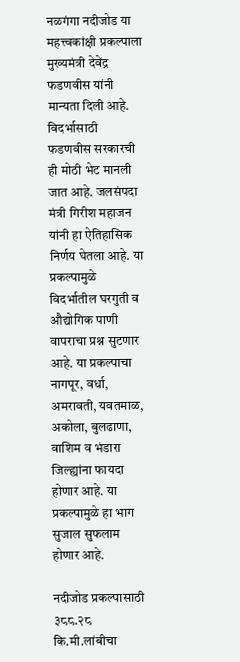नळगंगा नदीजोड या महत्त्वकांक्षी प्रकल्पाला मुख्यमंत्री देवेंद्र फडणवीस यांनी मान्यता दिली आहे. विदर्भासाठी फडणवीस सरकारची ही मोठी भेट मानली जात आहे. जलसंपदा मंत्री गिरीश महाजन यांनी हा ऐतिहासिक निर्णय घेतला आहे. या प्रकल्पामुळे विदर्भातील घरगुती व औद्योगिक पाणी वापराचा प्रश्न सुटणार आहे. या प्रकल्पाचा नागपूर, वर्धा, अमरावती, यवतमाळ, अकोला, बुलढाणा, वाशिम व भंडारा जिल्ह्यांना फायदा होणार आहे. या प्रकल्पामुळे हा भाग सुजाल सुफलाम होणार आहे.

नदीजोड प्रकल्पासाठी ३८८.२८ कि.मी.लांबीचा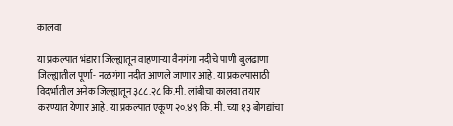कालवा

या प्रकल्पात भंडारा जिल्ह्यातून वाहणाऱ्या वैनगंगा नदीचे पाणी बुलढाणा जिल्ह्यातील पूर्णा- नळगंगा नदीत आणले जाणार आहे. या प्रकल्पासाठी विदर्भातील अनेक जिल्ह्यातून ३८८.२८ कि.मी. लांबीचा कालवा तयार करण्यात येणार आहे. या प्रकल्पात एकूण २०.४९ कि. मी. च्या १३ बोगद्यांचा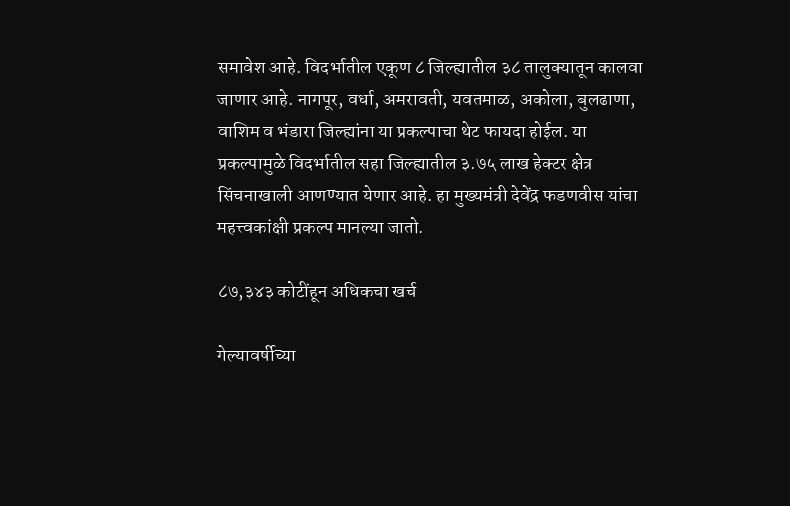समावेश आहे. विदर्भातील एकूण ८ जिल्ह्यातील ३८ तालुक्यातून कालवा जाणार आहे. नागपूर, वर्धा, अमरावती, यवतमाळ, अकोला, बुलढाणा, वाशिम व भंडारा जिल्ह्यांना या प्रकल्पाचा थेट फायदा होईल. या प्रकल्पामुळे विदर्भातील सहा जिल्ह्यातील ३.७५ लाख हेक्टर क्षेत्र सिंचनाखाली आणण्यात येणार आहे. हा मुख्यमंत्री देवेंद्र फडणवीस यांचा महत्त्वकांक्षी प्रकल्प मानल्या जातो.

८७,३४३ कोटींहून अधिकचा खर्च

गेल्यावर्षीच्या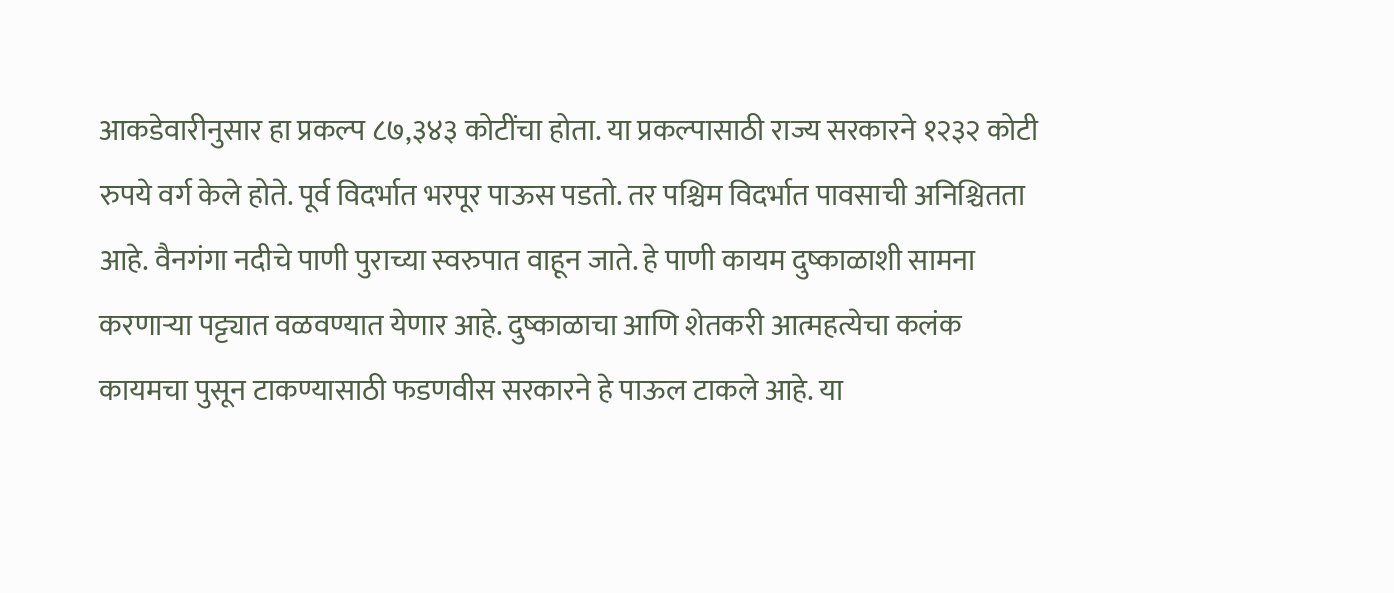आकडेवारीनुसार हा प्रकल्प ८७,३४३ कोटींचा होता. या प्रकल्पासाठी राज्य सरकारने १२३२ कोटी रुपये वर्ग केले होते. पूर्व विदर्भात भरपूर पाऊस पडतो. तर पश्चिम विदर्भात पावसाची अनिश्चितता आहे. वैनगंगा नदीचे पाणी पुराच्या स्वरुपात वाहून जाते. हे पाणी कायम दुष्काळाशी सामना करणाऱ्या पट्ट्यात वळवण्यात येणार आहे. दुष्काळाचा आणि शेतकरी आत्महत्येचा कलंक कायमचा पुसून टाकण्यासाठी फडणवीस सरकारने हे पाऊल टाकले आहे. या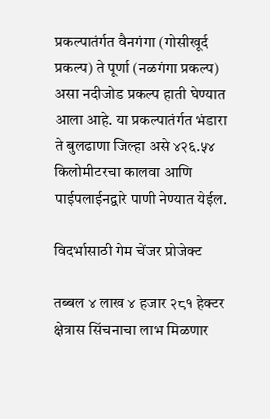प्रकल्पातंर्गत वैनगंगा (गोसीखूर्द प्रकल्प) ते पूर्णा (नळगंगा प्रकल्प) असा नदीजोड प्रकल्प हाती घेण्यात आला आहे. या प्रकल्पातंर्गत भंडारा ते बुलढाणा जिल्हा असे ४२६.५४ किलोमीटरचा कालवा आणि पाईपलाईनद्वारे पाणी नेण्यात येईल.

विदर्भासाठी गेम चेंजर प्रोजेक्ट

तब्बल ४ लाख ४ हजार २८१ हेक्टर क्षेत्रास सिंचनाचा लाभ मिळणार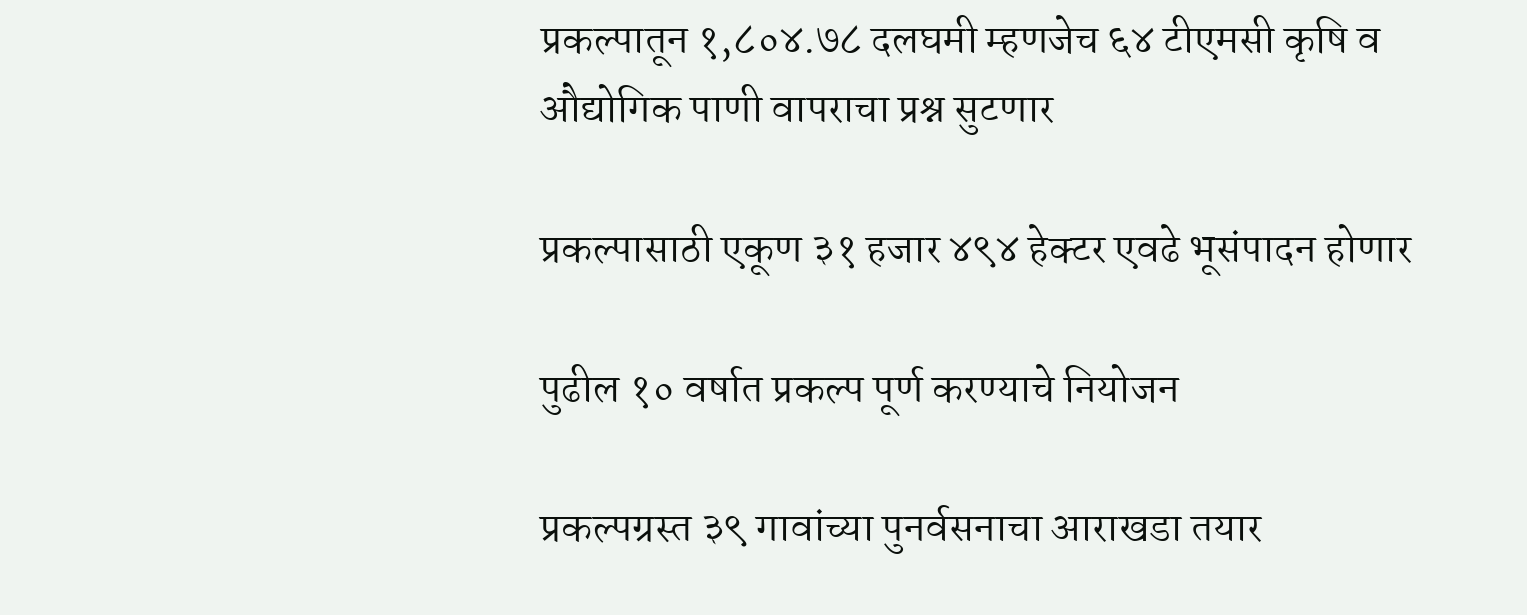प्रकल्पातून १,८०४.७८ दलघमी म्हणजेच ६४ टीएमसी कृषि व औद्योगिक पाणी वापराचा प्रश्न सुटणार

प्रकल्पासाठी एकूण ३१ हजार ४९४ हेक्टर एवढे भूसंपादन होणार

पुढील १० वर्षात प्रकल्प पूर्ण करण्याचे नियोजन

प्रकल्पग्रस्त ३९ गावांच्या पुनर्वसनाचा आराखडा तयार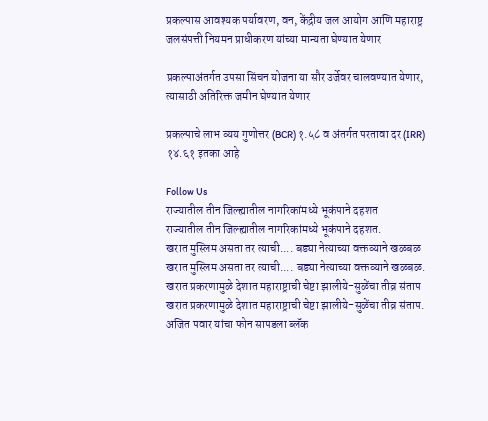प्रकल्पास आवश्यक पर्यावरण, वन, केंद्रीय जल आयोग आणि महाराष्ट्र जलसंपत्ती नियमन प्राधीकरण यांच्या मान्यता घेण्यात येणार

प्रकल्पाअंतर्गत उपसा सिंचन योजना या सौर उर्जेवर चालवण्यात येणार, त्यासाठी अतिरिक्त जमीन घेण्यात येणार

प्रकल्पाचे लाभ व्यय गुणोत्तर (BCR) १.५८ व अंतर्गत परतावा दर (IRR) १४.६१ इतका आहे

Follow Us
राज्यातील तीन जिल्ह्यातील नागरिकांमध्ये भूकंपाने दहशत
राज्यातील तीन जिल्ह्यातील नागरिकांमध्ये भूकंपाने दहशत.
खरात मुस्लिम असता तर त्याची.... बड्या नेत्याच्या वक्तव्याने खळबळ
खरात मुस्लिम असता तर त्याची.... बड्या नेत्याच्या वक्तव्याने खळबळ.
खरात प्रकरणामुळे देशात महाराष्ट्राची चेष्टा झालीये-सुळेंचा तीव्र संताप
खरात प्रकरणामुळे देशात महाराष्ट्राची चेष्टा झालीये-सुळेंचा तीव्र संताप.
अजित पवार यांचा फोन सापडला ब्लॅक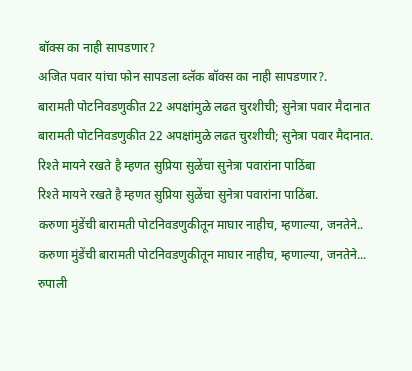बॉक्स का नाही सापडणार?
अजित पवार यांचा फोन सापडला ब्लॅक बॉक्स का नाही सापडणार?.
बारामती पोटनिवडणुकीत 22 अपक्षांमुळे लढत चुरशीची; सुनेत्रा पवार मैदानात
बारामती पोटनिवडणुकीत 22 अपक्षांमुळे लढत चुरशीची; सुनेत्रा पवार मैदानात.
रिश्ते मायने रखते है म्हणत सुप्रिया सुळेंचा सुनेत्रा पवारांना पाठिंबा
रिश्ते मायने रखते है म्हणत सुप्रिया सुळेंचा सुनेत्रा पवारांना पाठिंबा.
करुणा मुंडेंची बारामती पोटनिवडणुकीतून माघार नाहीच, म्हणाल्या, जनतेने..
करुणा मुंडेंची बारामती पोटनिवडणुकीतून माघार नाहीच, म्हणाल्या, जनतेने...
रुपाली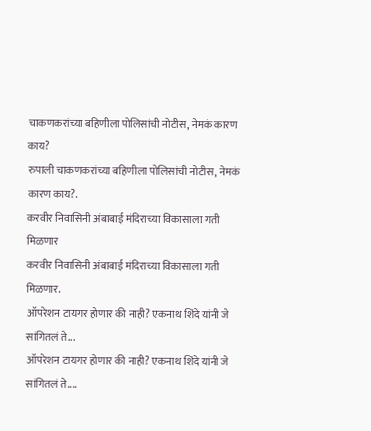चाकणकरांच्या बहिणीला पोलिसांची नोटीस, नेमकं कारण काय?
रुपाली चाकणकरांच्या बहिणीला पोलिसांची नोटीस, नेमकं कारण काय?.
करवीर निवासिनी अंबाबाई मंदिराच्या विकासाला गती मिळणार
करवीर निवासिनी अंबाबाई मंदिराच्या विकासाला गती मिळणार.
ऑपरेशन टायगर होणार की नाही? एकनाथ शिंदे यांनी जे सांगितलं ते...
ऑपरेशन टायगर होणार की नाही? एकनाथ शिंदे यांनी जे सांगितलं ते....